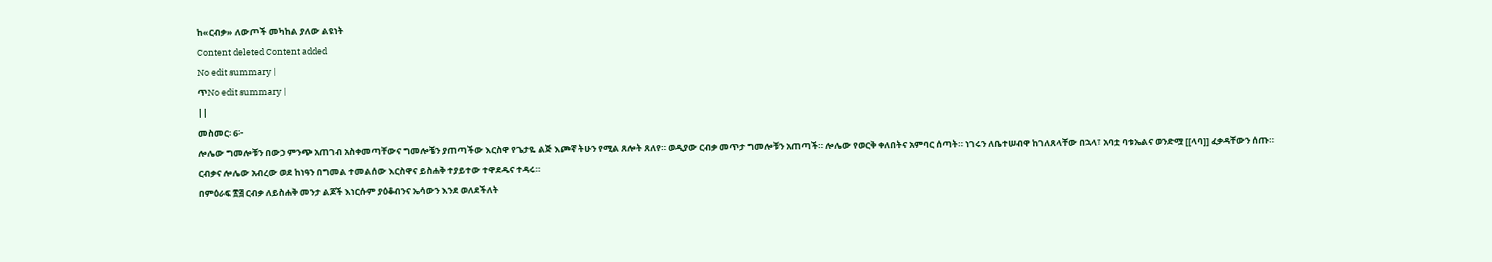ከ«ርብቃ» ለውጦች መካከል ያለው ልዩነት
Content deleted Content added
No edit summary |
ጥNo edit summary |
||
መስመር፡ 6፦
ሎሌው ግመሎቹን በውኃ ምንጭ አጠገብ አስቀመጣቸውና ግመሎቼን ያጠጣችው እርስዋ የጌታዬ ልጅ እጮኛ ትሁን የሚል ጸሎት ጸለየ። ወዲያው ርብቃ መጥታ ግመሎቹን አጠጣች። ሎሌው የወርቅ ቀለበትና አምባር ሰጣት። ነገሩን ለቤተሠብዋ ከገለጸላቸው በኋላ፣ አባቷ ባቱኤልና ወንድሟ [[ላባ]] ፈቃዳቸውን ሰጡ። ርብቃና ሎሌው አብረው ወደ ከነዓን በግመል ተመልሰው እርስዋና ይስሐቅ ተያይተው ተዋደዱና ተዳሩ።
በምዕራፍ ፳፭ ርብቃ ለይስሐቅ መንታ ልጆች እነርሱም ያዕቆብንና ኤሳውን እንደ ወለደችለት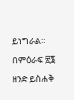ይነግራል። በምዕራፍ ፳፮ ዘንድ ይስሐቅ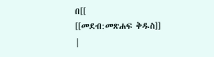በ[[
[[መደብ:መጽሐፍ ቅዱስ]]
|